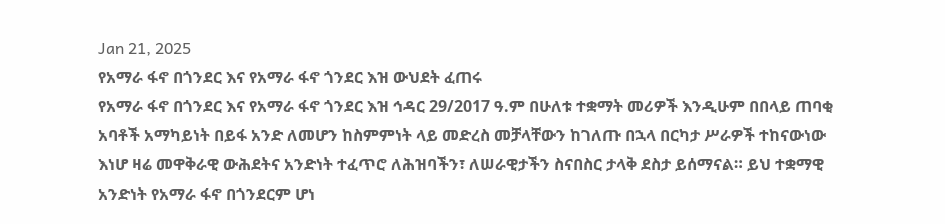Jan 21, 2025
የአማራ ፋኖ በጎንደር እና የአማራ ፋኖ ጎንደር እዝ ውህደት ፈጠሩ
የአማራ ፋኖ በጎንደር እና የአማራ ፋኖ ጎንደር እዝ ኅዳር 29/2017 ዓ.ም በሁለቱ ተቋማት መሪዎች እንዲሁም በበላይ ጠባቂ አባቶች አማካይነት በይፋ አንድ ለመሆን ከስምምነት ላይ መድረስ መቻላቸውን ከገለጡ በኋላ በርካታ ሥራዎች ተከናውነው እነሆ ዛሬ መዋቅራዊ ውሕደትና አንድነት ተፈጥሮ ለሕዝባችን፣ ለሠራዊታችን ስናበስር ታላቅ ደስታ ይሰማናል። ይህ ተቋማዊ አንድነት የአማራ ፋኖ በጎንደርም ሆነ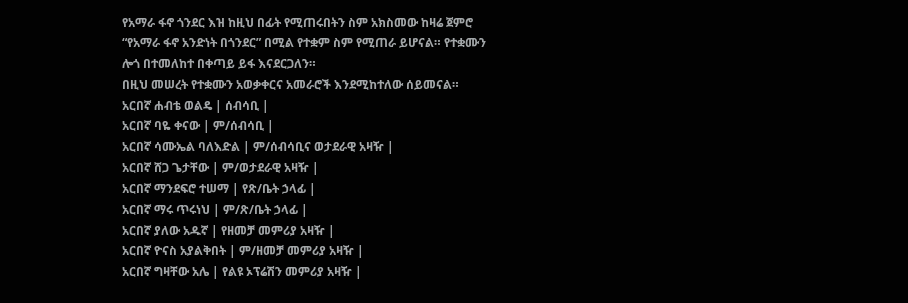የአማራ ፋኖ ጎንደር እዝ ከዚህ በፊት የሚጠሩበትን ስም አክስመው ከዛሬ ጀምሮ “የአማራ ፋኖ አንድነት በጎንደር” በሚል የተቋም ስም የሚጠራ ይሆናል። የተቋሙን ሎጎ በተመለከተ በቀጣይ ይፋ እናደርጋለን።
በዚህ መሠረት የተቋሙን አወቃቀርና አመራሮች እንደሚከተለው ሰይመናል።
አርበኛ ሐብቴ ወልዴ | ሰብሳቢ |
አርበኛ ባዬ ቀናው | ም/ሰብሳቢ |
አርበኛ ሳሙኤል ባለእድል | ም/ሰብሳቢና ወታደራዊ አዛዥ |
አርበኛ ሸጋ ጌታቸው | ም/ወታደራዊ አዛዥ |
አርበኛ ማንደፍሮ ተሠማ | የጽ/ቤት ኃላፊ |
አርበኛ ማሩ ጥሩነህ | ም/ጽ/ቤት ኃላፊ |
አርበኛ ያለው አዱኛ | የዘመቻ መምሪያ አዛዥ |
አርበኛ ዮናስ አያልቅበት | ም/ዘመቻ መምሪያ አዛዥ |
አርበኛ ግዛቸው አሌ | የልዩ ኦፕሬሽን መምሪያ አዛዥ |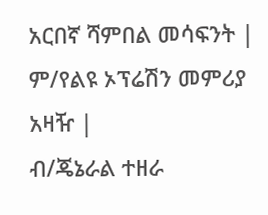አርበኛ ሻምበል መሳፍንት | ም/የልዩ ኦፕሬሽን መምሪያ አዛዥ |
ብ/ጄኔራል ተዘራ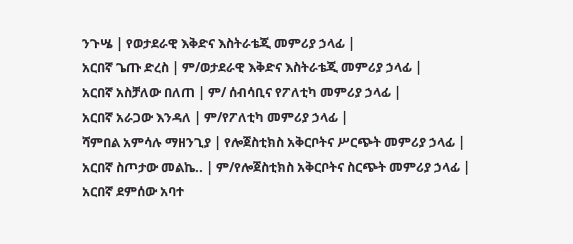ንጉሤ | የወታደራዊ እቅድና እስትራቴጂ መምሪያ ኃላፊ |
አርበኛ ጌጡ ድረስ | ም/ወታደራዊ እቅድና እስትራቴጂ መምሪያ ኃላፊ |
አርበኛ አስቻለው በለጠ | ም/ ሰብሳቢና የፖለቲካ መምሪያ ኃላፊ |
አርበኛ አራጋው እንዳለ | ም/የፖለቲካ መምሪያ ኃላፊ |
ሻምበል አምሳሉ ማዘንጊያ | የሎጀስቲክስ አቅርቦትና ሥርጭት መምሪያ ኃላፊ |
አርበኛ ስጦታው መልኬ.. | ም/የሎጀስቲክስ አቅርቦትና ስርጭት መምሪያ ኃላፊ |
አርበኛ ደምሰው አባተ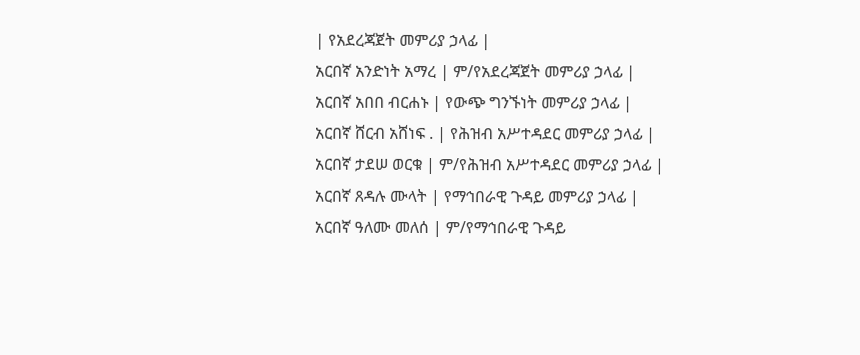| የአደረጃጀት መምሪያ ኃላፊ |
አርበኛ አንድነት አማረ | ም/የአደረጃጀት መምሪያ ኃላፊ |
አርበኛ አበበ ብርሐኑ | የውጭ ግንኙነት መምሪያ ኃላፊ |
አርበኛ ሸርብ አሸነፍ . | የሕዝብ አሥተዳደር መምሪያ ኃላፊ |
አርበኛ ታደሠ ወርቁ | ም/የሕዝብ አሥተዳደር መምሪያ ኃላፊ |
አርበኛ ጸዳሉ ሙላት | የማኅበራዊ ጉዳይ መምሪያ ኃላፊ |
አርበኛ ዓለሙ መለሰ | ም/የማኅበራዊ ጉዳይ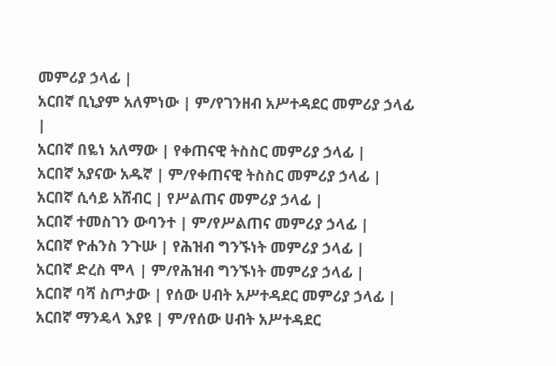መምሪያ ኃላፊ |
አርበኛ ቢኒያም አለምነው | ም/የገንዘብ አሥተዳደር መምሪያ ኃላፊ |
አርበኛ በዬነ አለማው | የቀጠናዊ ትስስር መምሪያ ኃላፊ |
አርበኛ አያናው አዱኛ | ም/የቀጠናዊ ትስስር መምሪያ ኃላፊ |
አርበኛ ሲሳይ አሸብር | የሥልጠና መምሪያ ኃላፊ |
አርበኛ ተመስገን ውባንተ | ም/የሥልጠና መምሪያ ኃላፊ |
አርበኛ ዮሐንስ ንጉሡ | የሕዝብ ግንኙነት መምሪያ ኃላፊ |
አርበኛ ድረስ ሞላ | ም/የሕዝብ ግንኙነት መምሪያ ኃላፊ |
አርበኛ ባሻ ስጦታው | የሰው ሀብት አሥተዳደር መምሪያ ኃላፊ |
አርበኛ ማንዴላ እያዩ | ም/የሰው ሀብት አሥተዳደር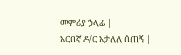መምሪያ ኃላፊ |
አርበኛ ዶ/ር አታለለ ሰጠኝ |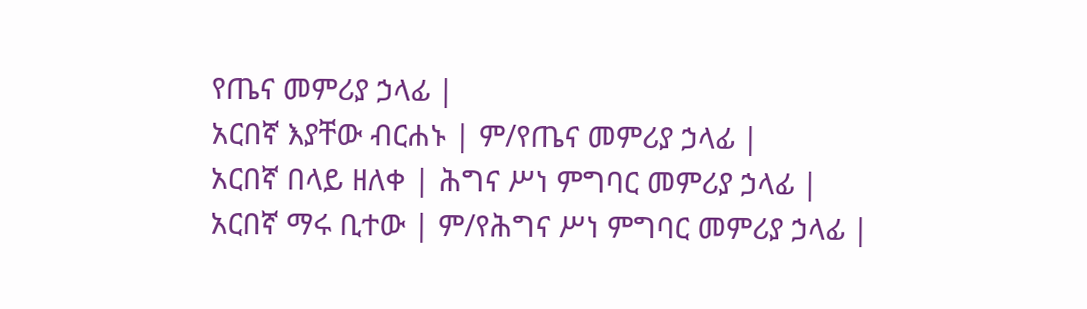የጤና መምሪያ ኃላፊ |
አርበኛ እያቸው ብርሐኑ | ም/የጤና መምሪያ ኃላፊ |
አርበኛ በላይ ዘለቀ | ሕግና ሥነ ምግባር መምሪያ ኃላፊ |
አርበኛ ማሩ ቢተው | ም/የሕግና ሥነ ምግባር መምሪያ ኃላፊ |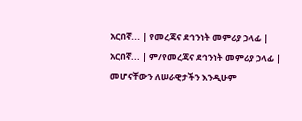አርበኛ... | የመረጃና ደኅንነት መምሪያ ኃላፊ |
አርበኛ... | ም/የመረጃና ደኅንነት መምሪያ ኃላፊ |
መሆናቸውን ለሠራዊታችን እንዲሁም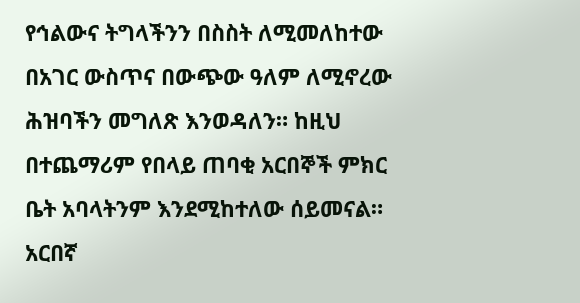የኅልውና ትግላችንን በስስት ለሚመለከተው በአገር ውስጥና በውጭው ዓለም ለሚኖረው ሕዝባችን መግለጽ እንወዳለን። ከዚህ በተጨማሪም የበላይ ጠባቂ አርበኞች ምክር ቤት አባላትንም እንደሚከተለው ሰይመናል።
አርበኛ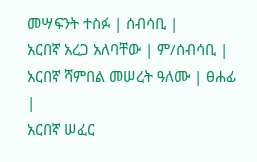መሣፍንት ተስፉ | ሰብሳቢ |
አርበኛ አረጋ አለባቸው | ም/ሰብሳቢ |
አርበኛ ሻምበል መሠረት ዓለሙ | ፀሐፊ |
አርበኛ ሠፈር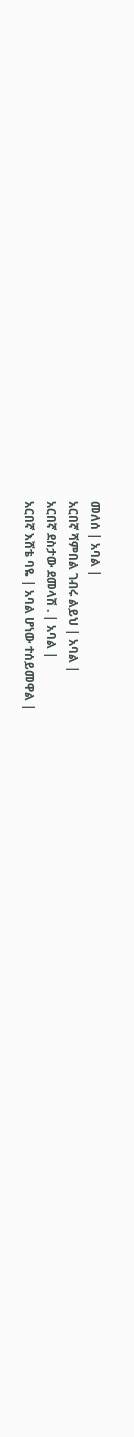መለሰ | አባል |
አርበኛ ሻምበል ገብሩ ልይህ | አባል |
አርበኛ ደስታው ደመላሽ . | አባል |
አርበኛ እሸቴ ባዬ | አባል ሆነው ተሰይመዋል |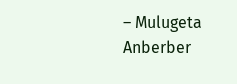– Mulugeta Anberber